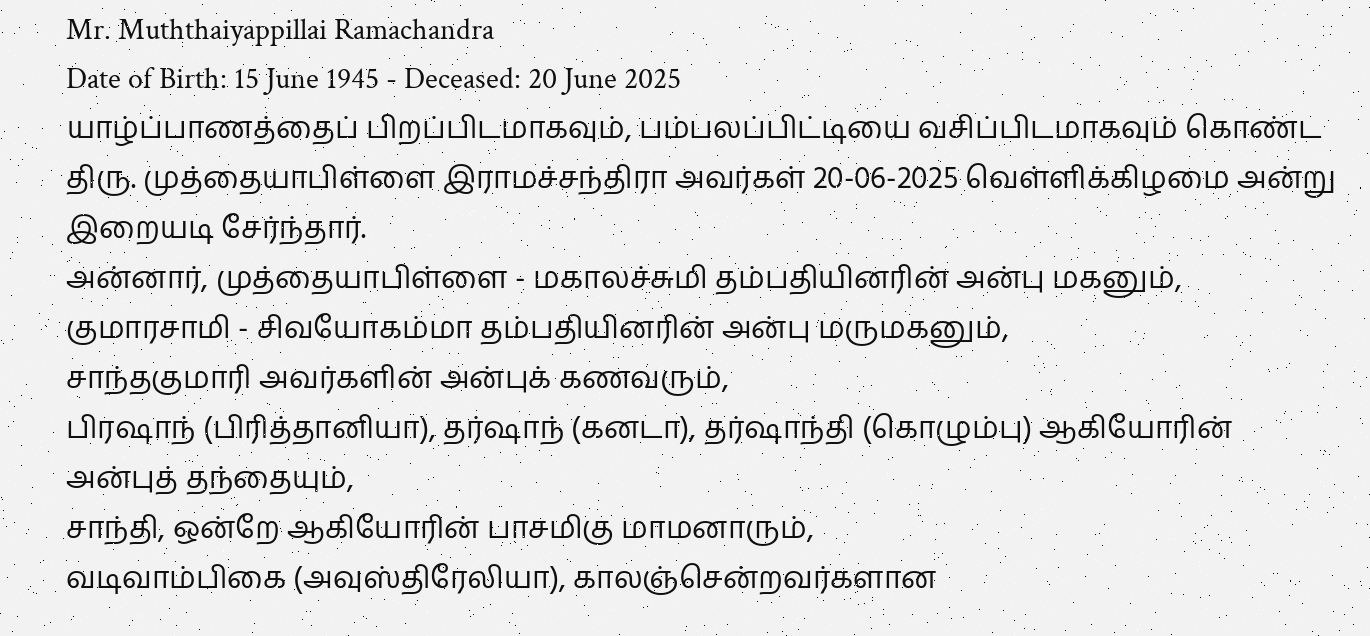Mr. Muththaiyappillai Ramachandra
Date of Birth: 15 June 1945 - Deceased: 20 June 2025
யாழ்ப்பாணத்தைப் பிறப்பிடமாகவும், பம்பலப்பிட்டியை வசிப்பிடமாகவும் கொண்ட திரு. முத்தையாபிள்ளை இராமச்சந்திரா அவர்கள் 20-06-2025 வெள்ளிக்கிழமை அன்று இறையடி சேர்ந்தார்.
அன்னார், முத்தையாபிள்ளை - மகாலச்சுமி தம்பதியினரின் அன்பு மகனும்,
குமாரசாமி - சிவயோகம்மா தம்பதியினரின் அன்பு மருமகனும்,
சாந்தகுமாரி அவர்களின் அன்புக் கணவரும்,
பிரஷாந் (பிரித்தானியா), தர்ஷாந் (கனடா), தர்ஷாந்தி (கொழும்பு) ஆகியோரின் அன்புத் தந்தையும்,
சாந்தி, ஒன்றே ஆகியோரின் பாசமிகு மாமனாரும்,
வடிவாம்பிகை (அவுஸ்திரேலியா), காலஞ்சென்றவர்களான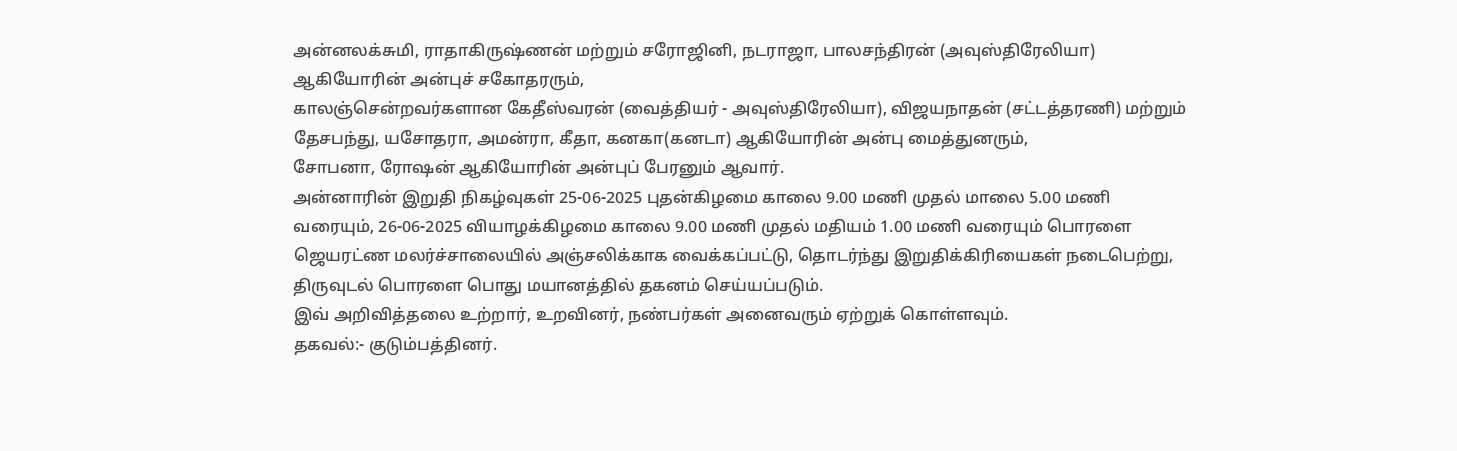அன்னலக்சுமி, ராதாகிருஷ்ணன் மற்றும் சரோஜினி, நடராஜா, பாலசந்திரன் (அவுஸ்திரேலியா) ஆகியோரின் அன்புச் சகோதரரும்,
காலஞ்சென்றவர்களான கேதீஸ்வரன் (வைத்தியர் - அவுஸ்திரேலியா), விஜயநாதன் (சட்டத்தரணி) மற்றும் தேசபந்து, யசோதரா, அமன்ரா, கீதா, கனகா(கனடா) ஆகியோரின் அன்பு மைத்துனரும்,
சோபனா, ரோஷன் ஆகியோரின் அன்புப் பேரனும் ஆவார்.
அன்னாரின் இறுதி நிகழ்வுகள் 25-06-2025 புதன்கிழமை காலை 9.00 மணி முதல் மாலை 5.00 மணி வரையும், 26-06-2025 வியாழக்கிழமை காலை 9.00 மணி முதல் மதியம் 1.00 மணி வரையும் பொரளை ஜெயரட்ண மலர்ச்சாலையில் அஞ்சலிக்காக வைக்கப்பட்டு, தொடர்ந்து இறுதிக்கிரியைகள் நடைபெற்று, திருவுடல் பொரளை பொது மயானத்தில் தகனம் செய்யப்படும்.
இவ் அறிவித்தலை உற்றார், உறவினர், நண்பர்கள் அனைவரும் ஏற்றுக் கொள்ளவும்.
தகவல்:- குடும்பத்தினர்.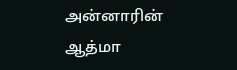அன்னாரின் ஆத்மா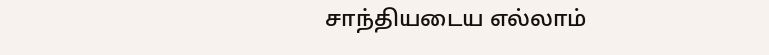சாந்தியடைய எல்லாம்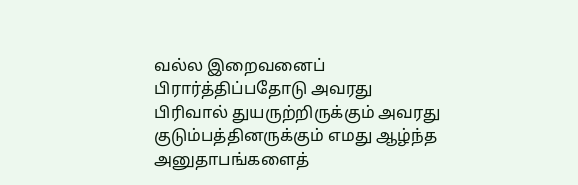வல்ல இறைவனைப் பிரார்த்திப்பதோடு அவரது பிரிவால் துயருற்றிருக்கும் அவரது குடும்பத்தினருக்கும் எமது ஆழ்ந்த அனுதாபங்களைத்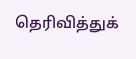தெரிவித்துக்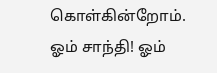கொள்கின்றோம்.
ஓம் சாந்தி! ஓம்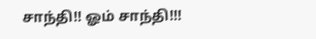சாந்தி!! ஓம் சாந்தி!!!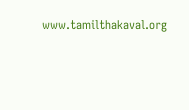www.tamilthakaval.org